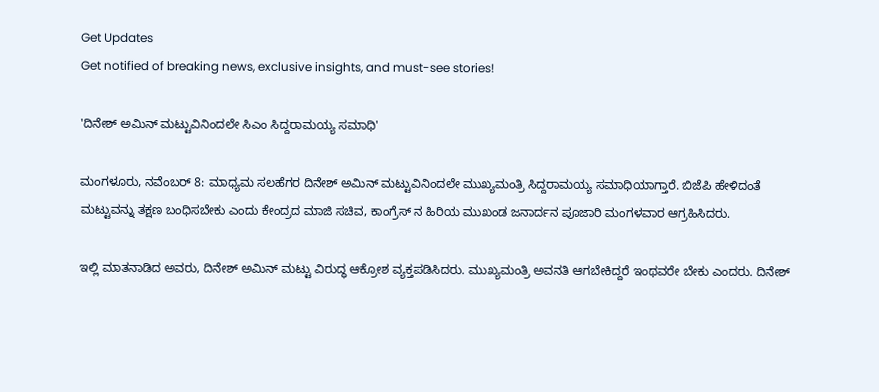Get Updates
Get notified of breaking news, exclusive insights, and must-see stories!

'ದಿನೇಶ್ ಅಮಿನ್ ಮಟ್ಟುವಿನಿಂದಲೇ ಸಿಎಂ ಸಿದ್ದರಾಮಯ್ಯ ಸಮಾಧಿ'

ಮಂಗಳೂರು, ನವೆಂಬರ್ 8: ಮಾಧ್ಯಮ ಸಲಹೆಗರ ದಿನೇಶ್ ಅಮಿನ್ ಮಟ್ಟುವಿನಿಂದಲೇ ಮುಖ್ಯಮಂತ್ರಿ ಸಿದ್ದರಾಮಯ್ಯ ಸಮಾಧಿಯಾಗ್ತಾರೆ. ಬಿಜೆಪಿ ಹೇಳಿದಂತೆ ಮಟ್ಟುವನ್ನು ತಕ್ಷಣ ಬಂಧಿಸಬೇಕು ಎಂದು ಕೇಂದ್ರದ ಮಾಜಿ ಸಚಿವ, ಕಾಂಗ್ರೆಸ್ ನ ಹಿರಿಯ ಮುಖಂಡ ಜನಾರ್ದನ ಪೂಜಾರಿ ಮಂಗಳವಾರ ಆಗ್ರಹಿಸಿದರು.

ಇಲ್ಲಿ ಮಾತನಾಡಿದ ಅವರು, ದಿನೇಶ್ ಅಮಿನ್ ಮಟ್ಟು ವಿರುದ್ಧ ಆಕ್ರೋಶ ವ್ಯಕ್ತಪಡಿಸಿದರು. ಮುಖ್ಯಮಂತ್ರಿ ಅವನತಿ ಆಗಬೇಕಿದ್ದರೆ ಇಂಥವರೇ ಬೇಕು ಎಂದರು. ದಿನೇಶ್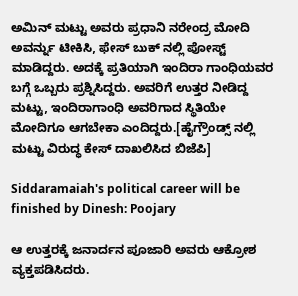ಅಮಿನ್ ಮಟ್ಟು ಅವರು ಪ್ರಧಾನಿ ನರೇಂದ್ರ ಮೋದಿ ಅವರ್ನ್ನು ಟೀಕಿಸಿ, ಫೇಸ್ ಬುಕ್ ನಲ್ಲಿ ಪೋಸ್ಟ್ ಮಾಡಿದ್ದರು. ಅದಕ್ಕೆ ಪ್ರತಿಯಾಗಿ ಇಂದಿರಾ ಗಾಂಧಿಯವರ ಬಗ್ಗೆ ಒಬ್ಬರು ಪ್ರಶ್ನಿಸಿದ್ದರು. ಅವರಿಗೆ ಉತ್ತರ ನೀಡಿದ್ದ ಮಟ್ಟು, ಇಂದಿರಾಗಾಂಧಿ ಅವರಿಗಾದ ಸ್ಥಿತಿಯೇ ಮೋದಿಗೂ ಆಗಬೇಕಾ ಎಂದಿದ್ದರು.[ಹೈಗ್ರೌಂಡ್ಸ್ ನಲ್ಲಿ ಮಟ್ಟು ವಿರುದ್ಧ ಕೇಸ್ ದಾಖಲಿಸಿದ ಬಿಜೆಪಿ]

Siddaramaiah's political career will be finished by Dinesh: Poojary

ಆ ಉತ್ತರಕ್ಕೆ ಜನಾರ್ದನ ಪೂಜಾರಿ ಅವರು ಆಕ್ರೋಶ ವ್ಯಕ್ತಪಡಿಸಿದರು.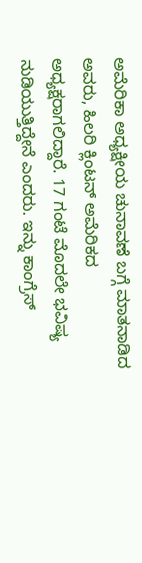ಅಮೆರಿಕಾ ಅಧ್ಯಕ್ಷೀಯ ಚುನಾವಣೆ ಬಗ್ಗೆ ಮಾತನಾಡಿದ ಅವರು, ಹಿಲರಿ ಕ್ಲಿಂಟನ್ ಅಮೆರಿಕದ ಅಧ್ಯಕ್ಷರಾಗಲಿದ್ದಾರೆ. 17 ಗಂಟೆ ಮೊದಲೇ ಭವಿಷ್ಯ ನುಡಿಯುತ್ತಿದ್ದೇನೆ ಎಂದರು. ಇನ್ನು ಕಾಂಗ್ರೆಸ್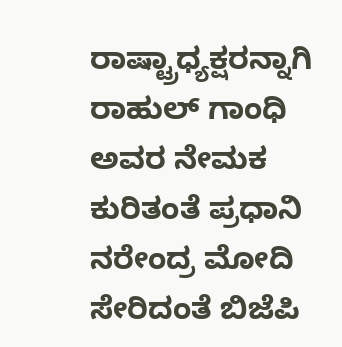ರಾಷ್ಟ್ರಾಧ್ಯಕ್ಷರನ್ನಾಗಿ ರಾಹುಲ್ ಗಾಂಧಿ ಅವರ ನೇಮಕ ಕುರಿತಂತೆ ಪ್ರಧಾನಿ ನರೇಂದ್ರ ಮೋದಿ ಸೇರಿದಂತೆ ಬಿಜೆಪಿ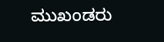ಮುಖಂಡರು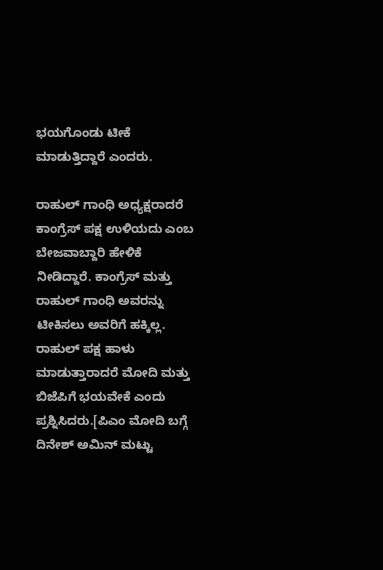ಭಯಗೊಂಡು ಟೀಕೆ ಮಾಡುತ್ತಿದ್ದಾರೆ ಎಂದರು.

ರಾಹುಲ್ ಗಾಂಧಿ ಅಧ್ಯಕ್ಷರಾದರೆ ಕಾಂಗ್ರೆಸ್ ಪಕ್ಷ ಉಳಿಯದು ಎಂಬ ಬೇಜವಾಬ್ದಾರಿ ಹೇಳಿಕೆ ನೀಡಿದ್ದಾರೆ. ಕಾಂಗ್ರೆಸ್ ಮತ್ತು ರಾಹುಲ್ ಗಾಂಧಿ ಅವರನ್ನು ಟೀಕಿಸಲು ಅವರಿಗೆ ಹಕ್ಕಿಲ್ಲ. ರಾಹುಲ್ ಪಕ್ಷ ಹಾಳು ಮಾಡುತ್ತಾರಾದರೆ ಮೋದಿ ಮತ್ತು ಬಿಜೆಪಿಗೆ ಭಯವೇಕೆ ಎಂದು ಪ್ರಶ್ನಿಸಿದರು.[ಪಿಎಂ ಮೋದಿ ಬಗ್ಗೆ ದಿನೇಶ್ ಅಮಿನ್ ಮಟ್ಟು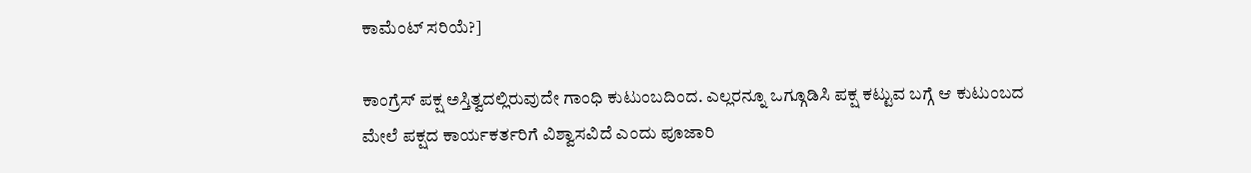ಕಾಮೆಂಟ್ ಸರಿಯೆ?]

ಕಾಂಗ್ರೆಸ್ ಪಕ್ಷ ಅಸ್ತಿತ್ವದಲ್ಲಿರುವುದೇ ಗಾಂಧಿ ಕುಟುಂಬದಿಂದ. ಎಲ್ಲರನ್ನೂ ಒಗ್ಗೂಡಿಸಿ ಪಕ್ಷ ಕಟ್ಟುವ ಬಗ್ಗೆ ಆ ಕುಟುಂಬದ ಮೇಲೆ ಪಕ್ಷದ ಕಾರ್ಯಕರ್ತರಿಗೆ ವಿಶ್ವಾಸವಿದೆ ಎಂದು ಪೂಜಾರಿ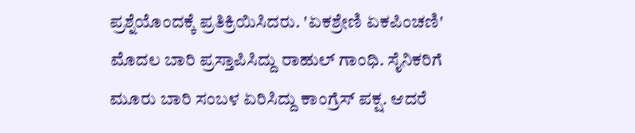ಪ್ರಶ್ನೆಯೊಂದಕ್ಕೆ ಪ್ರತಿಕ್ರಿಯಿಸಿದರು. 'ಏಕಶ್ರೇಣಿ ಏಕಪಿಂಚಣಿ' ಮೊದಲ ಬಾರಿ ಪ್ರಸ್ತಾಪಿಸಿದ್ದು ರಾಹುಲ್ ಗಾಂಧಿ. ಸೈನಿಕರಿಗೆ ಮೂರು ಬಾರಿ ಸಂಬಳ ಏರಿಸಿದ್ದು ಕಾಂಗ್ರೆಸ್ ಪಕ್ಷ. ಆದರೆ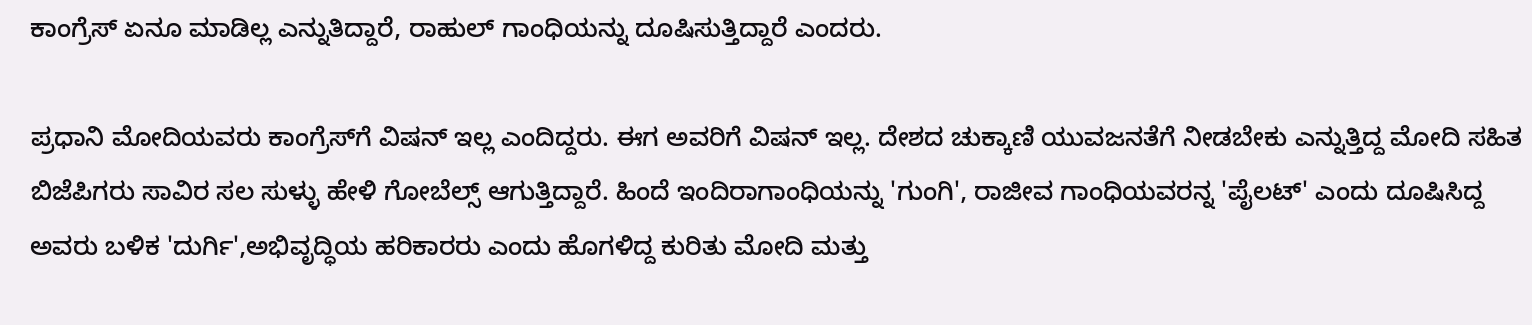ಕಾಂಗ್ರೆಸ್ ಏನೂ ಮಾಡಿಲ್ಲ ಎನ್ನುತಿದ್ದಾರೆ, ರಾಹುಲ್ ಗಾಂಧಿಯನ್ನು ದೂಷಿಸುತ್ತಿದ್ದಾರೆ ಎಂದರು.

ಪ್ರಧಾನಿ ಮೋದಿಯವರು ಕಾಂಗ್ರೆಸ್‌ಗೆ ವಿಷನ್ ಇಲ್ಲ ಎಂದಿದ್ದರು. ಈಗ ಅವರಿಗೆ ವಿಷನ್ ಇಲ್ಲ. ದೇಶದ ಚುಕ್ಕಾಣಿ ಯುವಜನತೆಗೆ ನೀಡಬೇಕು ಎನ್ನುತ್ತಿದ್ದ ಮೋದಿ ಸಹಿತ ಬಿಜೆಪಿಗರು ಸಾವಿರ ಸಲ ಸುಳ್ಳು ಹೇಳಿ ಗೋಬೆಲ್ಸ್ ಆಗುತ್ತಿದ್ದಾರೆ. ಹಿಂದೆ ಇಂದಿರಾಗಾಂಧಿಯನ್ನು 'ಗುಂಗಿ', ರಾಜೀವ ಗಾಂಧಿಯವರನ್ನ 'ಪೈಲಟ್' ಎಂದು ದೂಷಿಸಿದ್ದ ಅವರು ಬಳಿಕ 'ದುರ್ಗಿ',ಅಭಿವೃದ್ಧಿಯ ಹರಿಕಾರರು ಎಂದು ಹೊಗಳಿದ್ದ ಕುರಿತು ಮೋದಿ ಮತ್ತು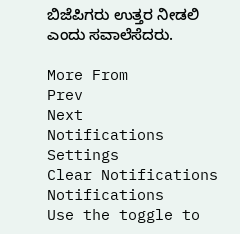ಬಿಜೆಪಿಗರು ಉತ್ತರ ನೀಡಲಿ ಎಂದು ಸವಾಲೆಸೆದರು.

More From
Prev
Next
Notifications
Settings
Clear Notifications
Notifications
Use the toggle to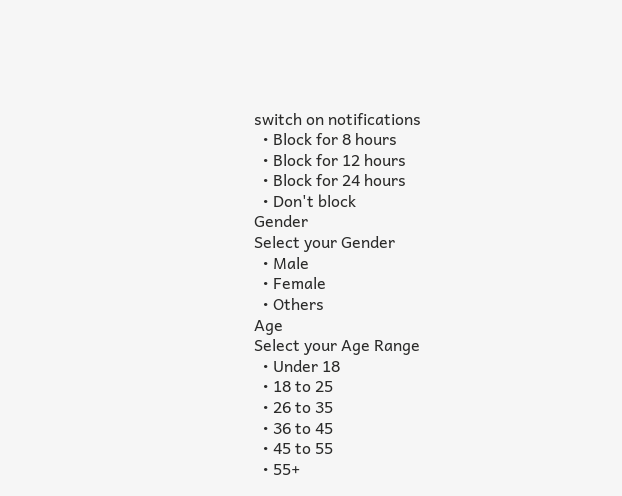switch on notifications
  • Block for 8 hours
  • Block for 12 hours
  • Block for 24 hours
  • Don't block
Gender
Select your Gender
  • Male
  • Female
  • Others
Age
Select your Age Range
  • Under 18
  • 18 to 25
  • 26 to 35
  • 36 to 45
  • 45 to 55
  • 55+